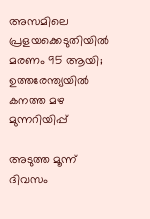അസമിലെ പ്രളയക്കെടുതിയില്‍ മരണം 95 ആയി; ഉത്തരേന്ത്യയില്‍ കനത്ത മഴ മുന്നറിയിപ്പ്

അടുത്ത മൂന്ന് ദിവസം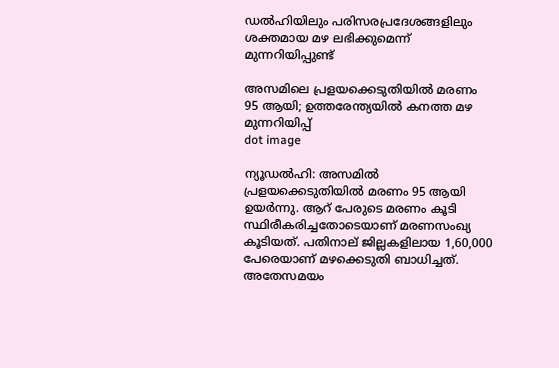ഡല്‍ഹിയിലും പരിസരപ്രദേശങ്ങളിലും ശക്തമായ മഴ ലഭിക്കുമെന്ന് മുന്നറിയിപ്പുണ്ട്

അസമിലെ പ്രളയക്കെടുതിയില്‍ മരണം 95 ആയി; ഉത്തരേന്ത്യയില്‍ കനത്ത മഴ മുന്നറിയിപ്പ്
dot image

ന്യൂഡല്‍ഹി: അസമില്‍ പ്രളയക്കെടുതിയില്‍ മരണം 95 ആയി ഉയര്‍ന്നു. ആറ് പേരുടെ മരണം കൂടി സ്ഥിരീകരിച്ചതോടെയാണ് മരണസംഖ്യ കൂടിയത്. പതിനാല് ജില്ലകളിലായ 1,60,000 പേരെയാണ് മഴക്കെടുതി ബാധിച്ചത്. അതേസമയം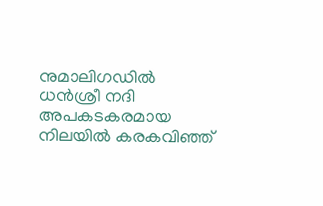നുമാലിഗഡില്‍ ധന്‍ശ്രീ നദി അപകടകരമായ നിലയില്‍ കരകവിഞ്ഞ്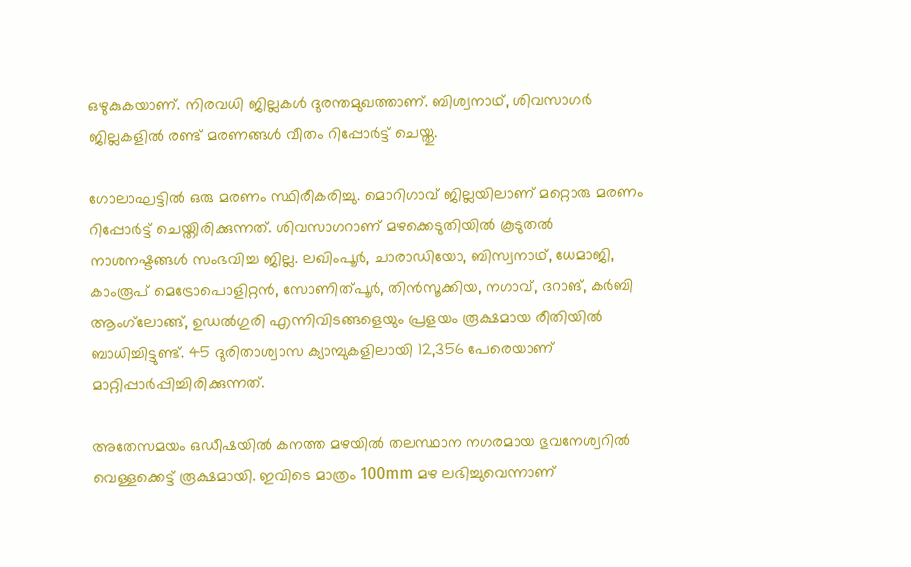ഒഴുകുകയാണ്. നിരവധി ജില്ലകള്‍ ദുരന്തമുഖത്താണ്. ബിശ്വനാഥ്, ശിവസാഗര്‍ ജില്ലകളില്‍ രണ്ട് മരണങ്ങള്‍ വീതം റിപ്പോര്‍ട്ട് ചെയ്തു.

ഗോലാഘട്ടില്‍ ഒരു മരണം സ്ഥിരീകരിച്ചു. മൊറിഗാവ് ജില്ലയിലാണ് മറ്റൊരു മരണം റിപ്പോര്‍ട്ട് ചെയ്തിരിക്കുന്നത്. ശിവസാഗറാണ് മഴക്കെടുതിയില്‍ കൂടുതല്‍ നാശനഷ്ടങ്ങള്‍ സംഭവിച്ച ജില്ല. ലഖിംപൂര്‍, ചാരാഡിയോ, ബിസ്വനാഥ്, ധേമാജി, കാംരൂപ് മെട്രോപൊളിറ്റന്‍, സോണിത്പൂര്‍, തിന്‍സൂക്കിയ, നഗാവ്, ദറാങ്, കര്‍ബി ആംഗ്‌ലോങ്ങ്, ഉഡല്‍ഗുരി എന്നിവിടങ്ങളെയും പ്രളയം രൂക്ഷമായ രീതിയില്‍ ബാധിച്ചിട്ടുണ്ട്. 45 ദുരിതാശ്വാസ ക്യാമ്പുകളിലായി 12,356 പേരെയാണ് മാറ്റിപ്പാര്‍പ്പിച്ചിരിക്കുന്നത്.

അതേസമയം ഒഡീഷയിൽ കനത്ത മഴയിൽ തലസ്ഥാന നഗരമായ ഭുവനേശ്വറിൽ വെള്ളക്കെട്ട് രൂക്ഷമായി. ഇവിടെ മാത്രം 100mm മഴ ലഭിച്ചുവെന്നാണ്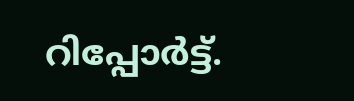റിപ്പോർട്ട്.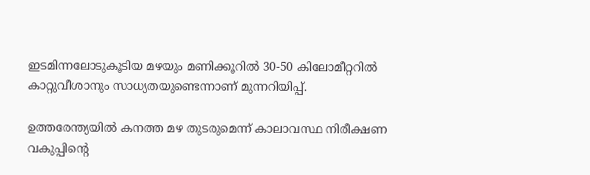ഇടമിന്നലോടുകൂടിയ മഴയും മണിക്കൂറിൽ 30-50 കിലോമീറ്ററിൽ കാറ്റുവീശാനും സാധ്യതയുണ്ടെന്നാണ് മുന്നറിയിപ്പ്.

ഉത്തരേന്ത്യയില്‍ കനത്ത മഴ തുടരുമെന്ന് കാലാവസ്ഥ നിരീക്ഷണ വകുപ്പിന്റെ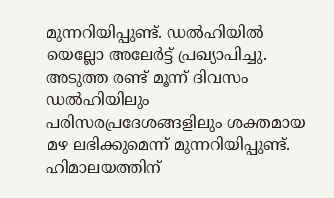മുന്നറിയിപ്പുണ്ട്. ഡല്‍ഹിയില്‍ യെല്ലോ അലേര്‍ട്ട് പ്രഖ്യാപിച്ചു. അടുത്ത രണ്ട് മൂന്ന് ദിവസം ഡല്‍ഹിയിലും പരിസരപ്രദേശങ്ങളിലും ശക്തമായ മഴ ലഭിക്കുമെന്ന് മുന്നറിയിപ്പുണ്ട്. ഹിമാലയത്തിന്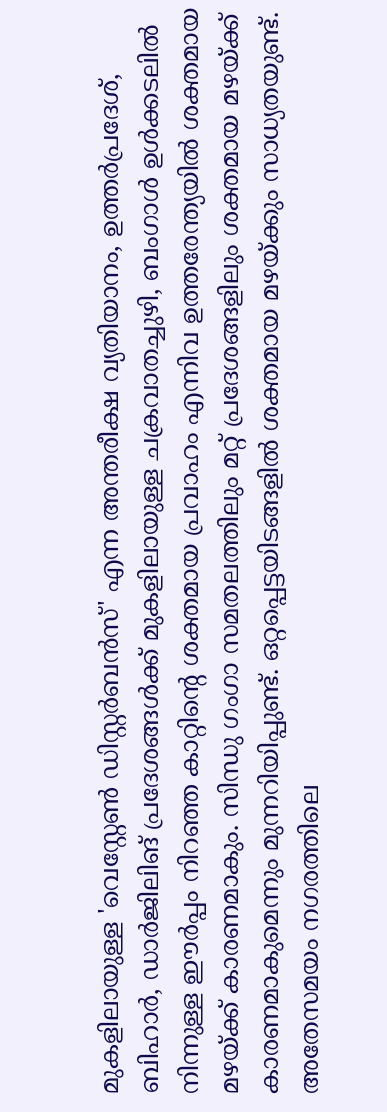മുകളിലായുള്ള 'വെസ്റ്റേണ്‍ ഡിസ്റ്റര്‍ബന്‍സ്' എന്ന അന്തരീക്ഷ വ്യതിയാനം, ഉത്തര്‍പ്രദേശ്, ബിഹാര്‍, ഡാര്‍ജിലിങ് പ്രദേശങ്ങള്‍ക്ക് മുകളിലായുള്ള ചക്രവാതച്ചുഴി, ബംഗാള്‍ ഉള്‍ക്കടലില്‍ നിന്നുള്ള ഈര്‍പ്പം നിറഞ്ഞ കാറ്റിന്റെ ശക്തമായ പ്രവാഹം എന്നിവ ഉത്തരേന്ത്യയില്‍ ശക്തമായ മഴയ്ക്ക് കാരണമാകും. സിന്ധു ഗംഗാ സമതലത്തിലും മറ്റ് പ്രദേശങ്ങളിലും ശക്തമായ മഴയ്ക്ക് കാരണമാകുമെന്നും മുന്നറിയിപ്പുണ്ട്. ഒറ്റപ്പെട്ടയിടങ്ങളില്‍ ശക്തമായ മഴയ്ക്കും സാധ്യതയുണ്ട്. അതേസമയം നഗരത്തിലെ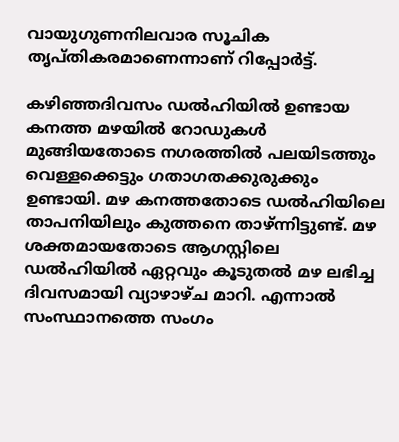വായുഗുണനിലവാര സൂചിക തൃപ്തികരമാണെന്നാണ് റിപ്പോർട്ട്.

കഴിഞ്ഞദിവസം ഡല്‍ഹിയില്‍ ഉണ്ടായ കനത്ത മഴയില്‍ റോഡുകള്‍ മുങ്ങിയതോടെ നഗരത്തില്‍ പലയിടത്തും വെള്ളക്കെട്ടും ഗതാഗതക്കുരുക്കും ഉണ്ടായി. മഴ കനത്തതോടെ ഡല്‍ഹിയിലെ താപനിയിലും കുത്തനെ താഴ്ന്നിട്ടുണ്ട്. മഴ ശക്തമായതോടെ ആഗസ്റ്റിലെ ഡല്‍ഹിയില്‍ ഏറ്റവും കൂടുതല്‍ മഴ ലഭിച്ച ദിവസമായി വ്യാഴാഴ്ച മാറി. എന്നാല്‍ സംസ്ഥാനത്തെ സംഗം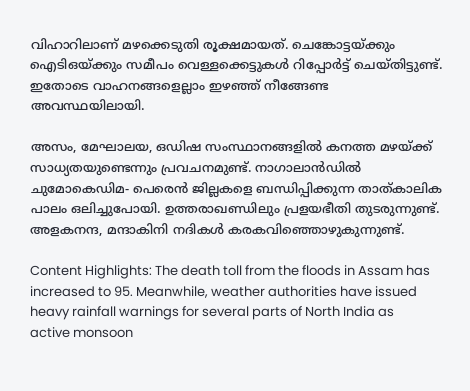വിഹാറിലാണ് മഴക്കെടുതി രൂക്ഷമായത്. ചെങ്കോട്ടയ്ക്കും ഐടിഒയ്ക്കും സമീപം വെള്ളക്കെട്ടുകള്‍ റിപ്പോര്‍ട്ട് ചെയ്തിട്ടുണ്ട്. ഇതോടെ വാഹനങ്ങളെല്ലാം ഇഴഞ്ഞ് നീങ്ങേണ്ട അവസ്ഥയിലായി.

അസം, മേഘാലയ, ഒഡിഷ സംസ്ഥാനങ്ങളില്‍ കനത്ത മഴയ്ക്ക് സാധ്യതയുണ്ടെന്നും പ്രവചനമുണ്ട്. നാഗാലാന്‍ഡില്‍ ചുമോകെഡിമ- പെരെന്‍ ജില്ലകളെ ബന്ധിപ്പിക്കുന്ന താത്കാലിക പാലം ഒലിച്ചുപോയി. ഉത്തരാഖണ്ഡിലും പ്രളയഭീതി തുടരുന്നുണ്ട്. അളകനന്ദ, മന്ദാകിനി നദികള്‍ കരകവിഞ്ഞൊഴുകുന്നുണ്ട്.

Content Highlights: The death toll from the floods in Assam has increased to 95. Meanwhile, weather authorities have issued heavy rainfall warnings for several parts of North India as active monsoon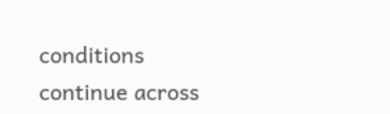conditions continue across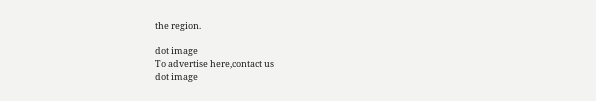the region.

dot image
To advertise here,contact us
dot image